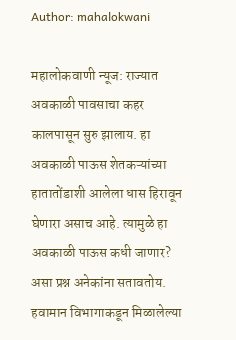Author: mahalokwani

महालोकवाणी न्यूज: राज्यात अवकाळी पावसाचा कहर कालपासून सुरु झालाय. हा अवकाळी पाऊस शेतकऱ्यांच्या हातातोंडाशी आलेला धास हिरावून घेणारा असाच आहे. त्यामुळे हा अवकाळी पाऊस कधी जाणार? असा प्रश्न अनेकांना सतावतोय. हवामान विभागाकडून मिळालेल्या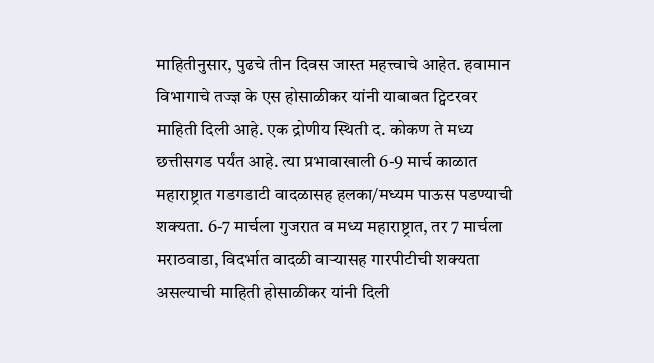माहितीनुसार, पुढचे तीन दिवस जास्त महत्त्वाचे आहेत. हवामान विभागाचे तज्ज्ञ के एस होसाळीकर यांनी याबाबत ट्विटरवर माहिती दिली आहे. एक द्रोणीय स्थिती द. कोकण ते मध्य छत्तीसगड पर्यंत आहे. त्‍या प्रभावाखाली 6-9 मार्च काळात महाराष्ट्रात गडगडाटी वादळासह हलका/मध्‍यम पाऊस पडण्‍याची शक्‍यता. 6-7 मार्चला गुजरात व मध्य महाराष्ट्रात, तर 7 मार्चला मराठवाडा, विदर्भात वादळी वाऱ्यासह गारपीटीची शक्यता असल्याची माहिती होसाळीकर यांनी दिली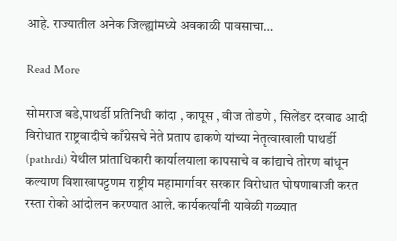आहे. राज्यातील अनेक जिल्ह्यांमध्ये अवकाळी पावसाचा…

Read More

सोमराज बडे,पाथर्डी प्रतिनिधी कांदा , कापूस , वीज तोडणे , सिलेंडर दरवाढ आदी विरोधात राष्ट्रवादीचे काँग्रेसचे नेते प्रताप ढाकणे यांच्या नेतृत्वाखाली पाथर्डी (pathrdi) येथील प्रांताधिकारी कार्यालयाला कापसाचे व कांद्याचे तोरण बांधून कल्याण विशाखापट्टणम राष्ट्रीय महामार्गावर सरकार विरोधात घोषणाबाजी करत रस्ता रोको आंदोलन करण्यात आले. कार्यकर्त्यांनी यावेळी गळ्यात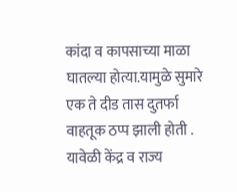कांदा व कापसाच्या माळा घातल्या होत्या.यामुळे सुमारे एक ते दीड तास दुतर्फा वाहतूक ठप्प झाली होती . यावेळी केंद्र व राज्य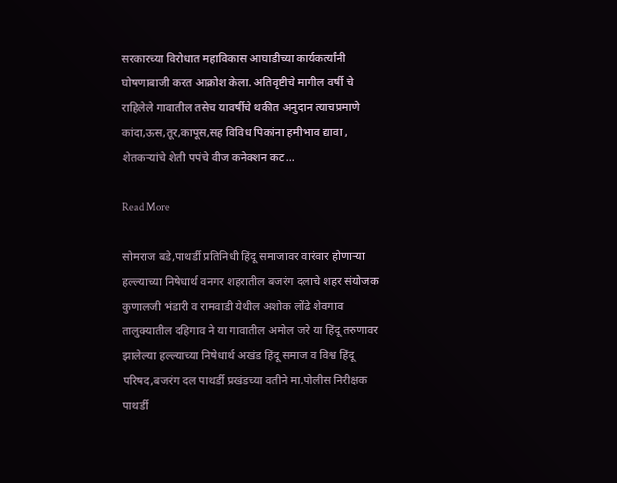सरकारच्या विरोधात महाविकास आघाडीच्या कार्यकर्त्यांनी घोषणाबाजी करत आक्रोश केला. अतिवृष्टीचे मागील वर्षी चे राहिलेले गावातील तसेच यावर्षीचे थकीत अनुदान त्याचप्रमाणे कांदा,ऊस,तूर,कापूस,सह विविध पिकांना हमीभाव द्यावा , शेतकऱ्यांचे शेती पपंचे वीज कनेक्शन कट…

Read More

सोमराज बडे,पाथर्डी प्रतिनिधी हिंदू समाजावर वारंवार होणाऱ्या हल्ल्याच्या निषेधार्थ वनगर शहरातील बजरंग दलाचे शहर संयोजक कुणालजी भंडारी व रामवाडी येथील अशोक लोंढे शेवगाव तालुक्यातील दहिगाव ने या गावातील अमोल जरे या हिंदू तरुणावर झालेल्या हल्ल्याच्या निषेधार्थ अखंड हिंदू समाज व विश्व हिंदू परिषद,बजरंग दल पाथर्डी प्रखंडच्या वतीने मा.पोलीस निरीक्षक पाथर्डी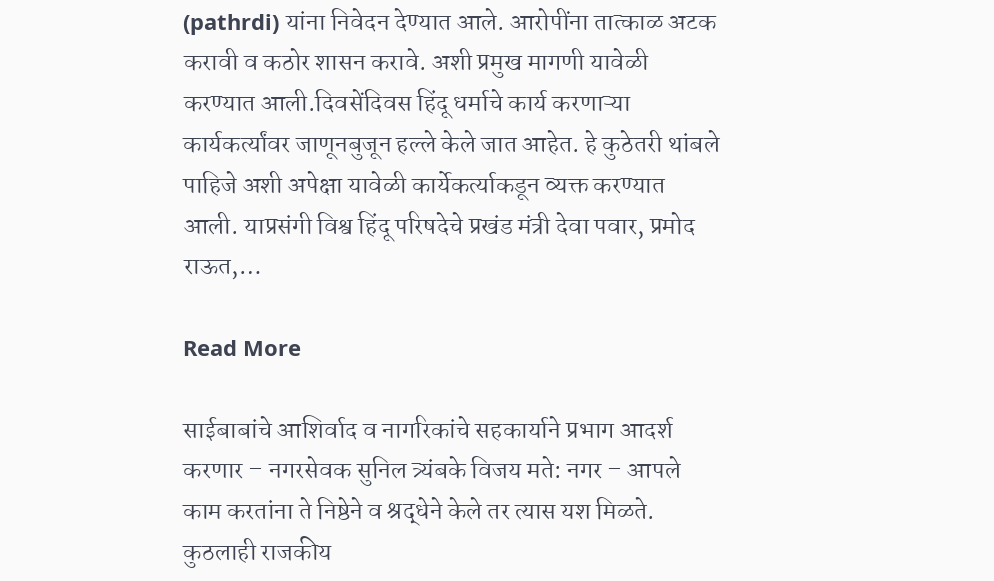(pathrdi) यांना निवेदन देण्यात आले. आरोपींना तात्काळ अटक करावी व कठोर शासन करावे. अशी प्रमुख मागणी यावेळी करण्यात आली.दिवसेंदिवस हिंदू धर्माचे कार्य करणाऱ्या कार्यकर्त्यांवर जाणूनबुजून हल्ले केले जात आहेत. हे कुठेतरी थांबले पाहिजे अशी अपेक्षा यावेळी कार्येकर्त्याकडून व्यक्त करण्यात आली. याप्रसंगी विश्व हिंदू परिषदेचे प्रखंड मंत्री देवा पवार, प्रमोद राऊत,…

Read More

साईबाबांचे आशिर्वाद व नागरिकांचे सहकार्याने प्रभाग आदर्श करणार – नगरसेवक सुनिल त्र्यंबके विजय मते: नगर – आपले काम करतांना ते निष्ठेने व श्रद्धेने केले तर त्यास यश मिळते. कुठलाही राजकीय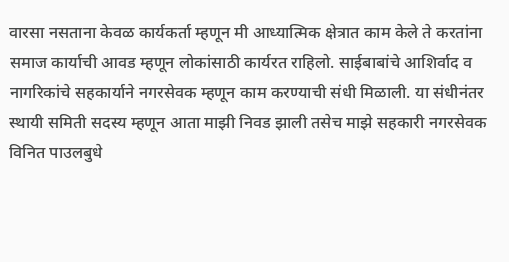वारसा नसताना केवळ कार्यकर्ता म्हणून मी आध्यात्मिक क्षेत्रात काम केले ते करतांना समाज कार्याची आवड म्हणून लोकांसाठी कार्यरत राहिलो. साईबाबांचे आशिर्वाद व नागरिकांचे सहकार्याने नगरसेवक म्हणून काम करण्याची संधी मिळाली. या संधीनंतर स्थायी समिती सदस्य म्हणून आता माझी निवड झाली तसेच माझे सहकारी नगरसेवक विनित पाउलबुधे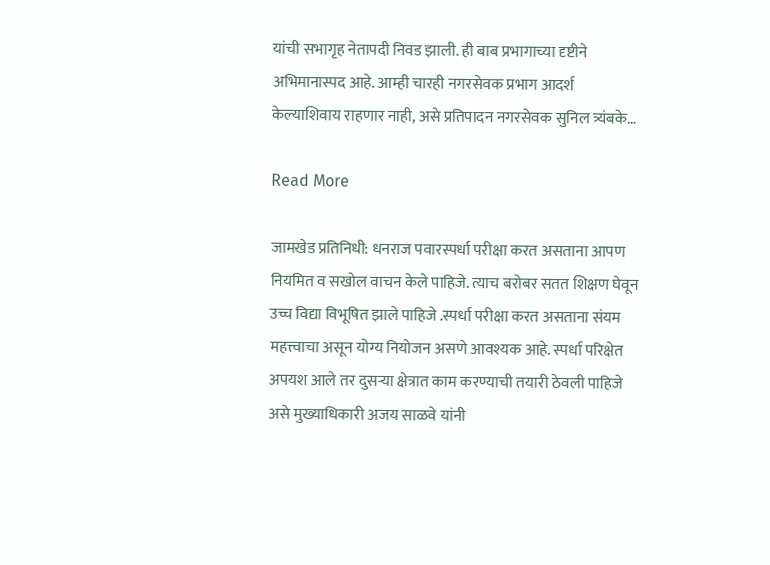यांची सभागृह नेतापदी निवड झाली. ही बाब प्रभागाच्या दृष्टीने अभिमानास्पद आहे. आम्ही चारही नगरसेवक प्रभाग आदर्श केल्याशिवाय राहणार नाही, असे प्रतिपादन नगरसेवक सुनिल त्र्यंबके…

Read More

जामखेड प्रतिनिधी: धनराज पवारस्पर्धा परीक्षा करत असताना आपण नियमित व सखोल वाचन केले पाहिजे. त्याच बरोबर सतत शिक्षण घेवून उच्च विद्या विभूषित झाले पाहिजे .स्पर्धा परीक्षा करत असताना संयम महत्त्वाचा असून योग्य नियोजन असणे आवश्यक आहे. स्पर्धा परिक्षेत अपयश आले तर दुसऱ्या क्षेत्रात काम करण्याची तयारी ठेवली पाहिजे असे मुख्याधिकारी अजय साळवे यांनी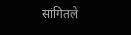सांगितले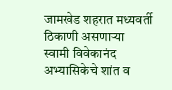जामखेड शहरात मध्यवर्ती ठिकाणी असणाऱ्या स्वामी विवेकानंद अभ्यासिकेचे शांत व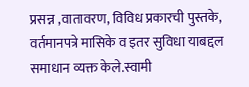प्रसन्न ,वातावरण, विविध प्रकारची पुस्तके, वर्तमानपत्रे मासिके व इतर सुविधा याबद्दल समाधान व्यक्त केले.स्वामी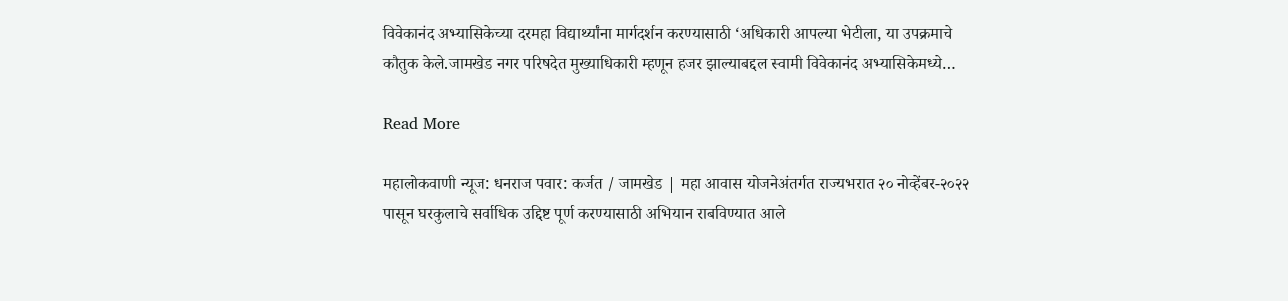विवेकानंद अभ्यासिकेच्या दरमहा विद्यार्थ्यांना मार्गदर्शन करण्यासाठी ‘अधिकारी आपल्या भेटीला, या उपक्रमाचे कौतुक केले.जामखेड नगर परिषदेत मुख्याधिकारी म्हणून हजर झाल्याबद्दल स्वामी विवेकानंद अभ्यासिकेमध्ये…

Read More

महालोकवाणी न्यूज: धनराज पवार: कर्जत / जामखेड | महा आवास योजनेअंतर्गत राज्यभरात २० नोव्हेंबर-२०२२ पासून घरकुलाचे सर्वाधिक उद्दिष्ट पूर्ण करण्यासाठी अभियान राबविण्यात आले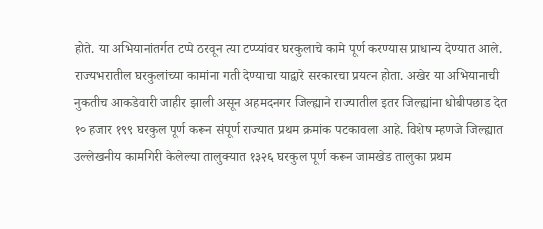होते. या अभियानांतर्गत टप्पे ठरवून त्या टप्प्यांवर घरकुलाचे कामे पूर्ण करण्यास प्राधान्य देण्यात आले. राज्यभरातील घरकुलांच्या कामांना गती देण्याचा याद्वारे सरकारचा प्रयत्न होता. अखेर या अभियानाची नुकतीच आकडेवारी जाहीर झाली असून अहमदनगर जिल्ह्याने राज्यातील इतर जिल्ह्यांना धोबीपछाड देत १० हजार १९९ घरकुल पूर्ण करून संपूर्ण राज्यात प्रथम क्रमांक पटकावला आहे. विशेष म्हणजे जिल्ह्यात उल्लेखनीय कामगिरी केलेल्या तालुक्यात १३२६ घरकुल पूर्ण करून जामखेड तालुका प्रथम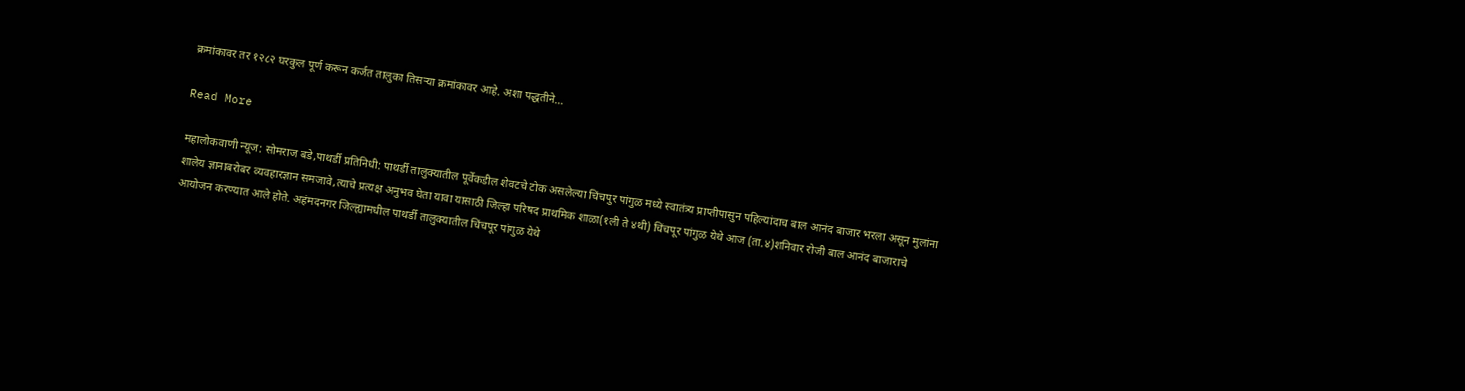क्रमांकावर तर १२८२ घरकुल पूर्ण करून कर्जत तालुका तिसऱ्या क्रमांकावर आहे. अशा पद्धतीने…

Read More

महालोकवाणी न्यूज: सोमराज बडे,पाथर्डी प्रतिनिधी: पाथर्डी तालुक्यातील पूर्वेकडील शेवटचे टोक असलेल्या चिंचपुर पांगुळ मध्ये स्वातंत्र्य प्राप्तीपासुन पहिल्यांदाच बाल आनंद बाजार भरला असून मुलांना शालेय ज्ञानाबरोबर व्यवहारज्ञान समजावे,त्याचे प्रत्यक्ष अनुभव घेता यावा यासाठी जिल्हा परिषद प्राथमिक शाळा(१ली ते ४थी) चिंचपूर पांगुळ येथे आज (ता.४)शनिवार रोजी बाल आनंद बाजाराचे आयोजन करण्यात आले होते. अहंमदनगर जिल्ह्यामधील पाथर्डी तालुक्यातील चिंचपूर पांगुळ येथे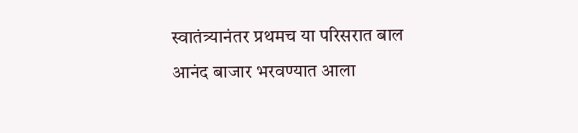स्वातंत्र्यानंतर प्रथमच या परिसरात बाल आनंद बाजार भरवण्यात आला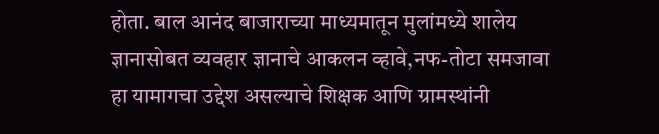होता. बाल आनंद बाजाराच्या माध्यमातून मुलांमध्ये शालेय ज्ञानासोबत व्यवहार ज्ञानाचे आकलन व्हावे,नफ-तोटा समजावा हा यामागचा उद्देश असल्याचे शिक्षक आणि ग्रामस्थांनी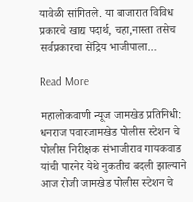यावेळी सांगितले. या बाजारात विविध प्रकारचे खाद्य पदार्थ, चहा,नास्ता तसेच सर्वप्रकारचा सेंद्रिय भाजीपाला…

Read More

महालोकवाणी न्यूज जामखेड प्रतिनिधी: धनराज पवारजामखेड पोलीस स्टेशन चे पोलीस निरीक्षक संभाजीराव गायकवाड यांची पारनेर येथे नुकतीच बदली झाल्याने आज रोजी जामखेड पोलीस स्टेशन चे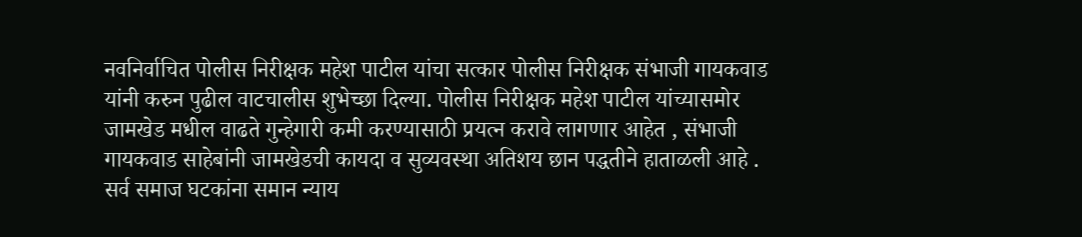नवनिर्वाचित पोलीस निरीक्षक महेश पाटील यांचा सत्कार पोलीस निरीक्षक संभाजी गायकवाड यांनी करुन पुढील वाटचालीस शुभेच्छा दिल्या. पोलीस निरीक्षक महेश पाटील यांच्यासमोर जामखेड मधील वाढते गुन्हेगारी कमी करण्यासाठी प्रयत्न करावे लागणार आहेत , संभाजी गायकवाड साहेबांनी जामखेडची कायदा व सुव्यवस्था अतिशय छान पद्धतीने हाताळली आहे . सर्व समाज घटकांना समान न्याय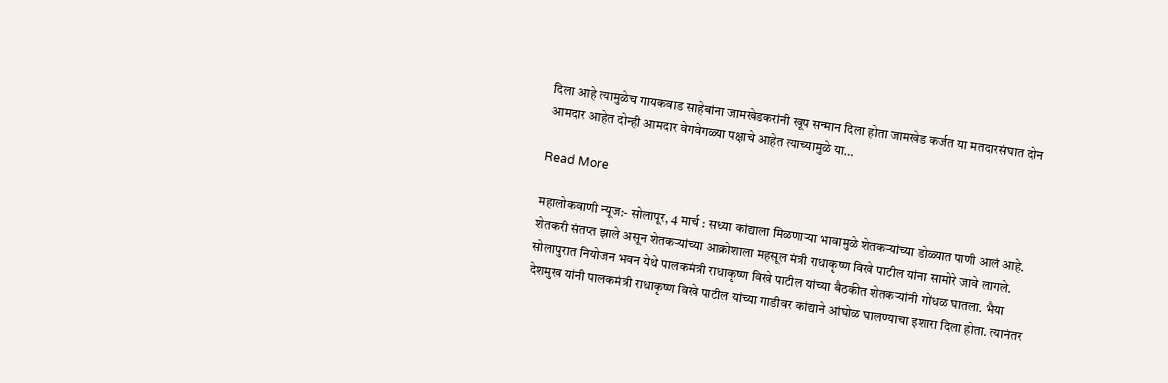दिला आहे त्यामुळेच गायकवाड साहेबांना जामखेडकरांनी खूप सन्मान दिला होता जामखेड कर्जत या मतदारसंघात दोन आमदार आहेत दोन्ही आमदार वेगवेगळ्या पक्षाचे आहेत त्याच्यामुळे या…

Read More

महालोकवाणी न्यूज:- सोलापूर, 4 मार्च : सध्या कांद्याला मिळणाऱ्या भावामुळे शेतकऱ्यांच्या डोळ्यात पाणी आलं आहे. शेतकरी संतप्त झाले असून शेतकऱ्यांच्या आक्रोशाला महसूल मंत्री राधाकृष्ण विखे पाटील यांना सामोरे जावे लागले. सोलापुरात नियोजन भवन येथे पालकमंत्री राधाकृष्ण विखे पाटील यांच्या बैठकीत शेतकऱ्यांनी गोंधळ घातला. भैया देशमुख यांनी पालकमंत्री राधाकृष्ण विखे पाटील यांच्या गाडीवर कांद्याने आंघोळ घालण्याचा इशारा दिला होता. त्यानंतर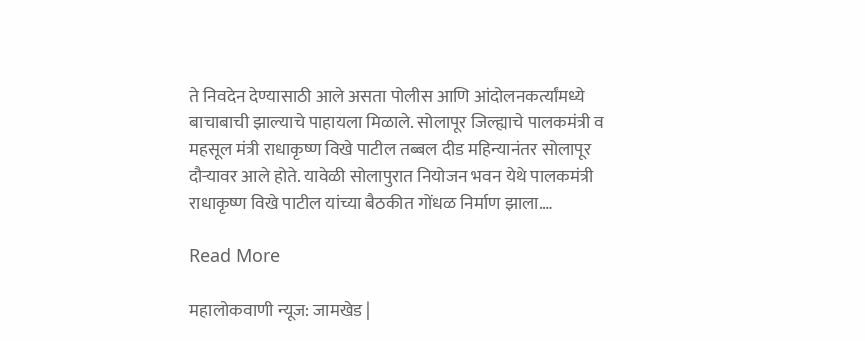ते निवदेन देण्यासाठी आले असता पोलीस आणि आंदोलनकर्त्यांमध्ये बाचाबाची झाल्याचे पाहायला मिळाले. सोलापूर जिल्ह्याचे पालकमंत्री व महसूल मंत्री राधाकृष्ण विखे पाटील तब्बल दीड महिन्यानंतर सोलापूर दौऱ्यावर आले होते. यावेळी सोलापुरात नियोजन भवन येथे पालकमंत्री राधाकृष्ण विखे पाटील यांच्या बैठकीत गोंधळ निर्माण झाला.…

Read More

महालोकवाणी न्यूज: जामखेड |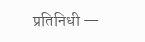प्रतिनिधी —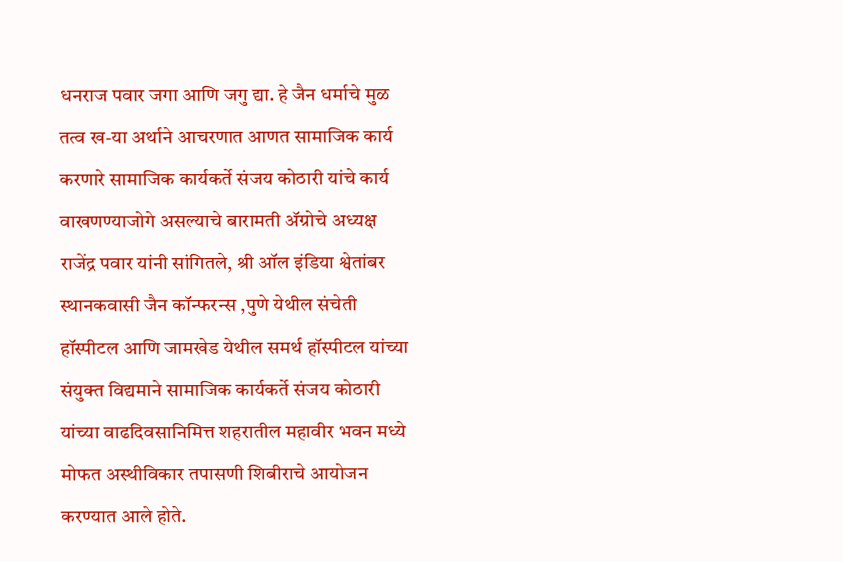धनराज पवार जगा आणि जगु द्या. हे जैन धर्माचे मुळ तत्व ख-या अर्थाने आचरणात आणत सामाजिक कार्य करणारे सामाजिक कार्यकर्ते संजय कोठारी यांचे कार्य वाखणण्याजोगे असल्याचे बारामती ॲग्रोचे अध्यक्ष राजेंद्र पवार यांनी सांगितले, श्री ऑल इंडिया श्वेतांबर स्थानकवासी जैन कॉन्फरन्स ,पुणे येथील संचेती हॉस्पीटल आणि जामखेड येथील समर्थ हॉस्पीटल यांच्या संयुक्त विद्यमाने सामाजिक कार्यकर्ते संजय कोठारी यांच्या वाढदिवसानिमित्त शहरातील महावीर भवन मध्ये मोफत अस्थीविकार तपासणी शिबीराचे आयोजन करण्यात आले होते.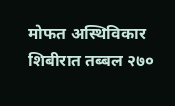मोफत अस्थिविकार शिबीरात तब्बल २७०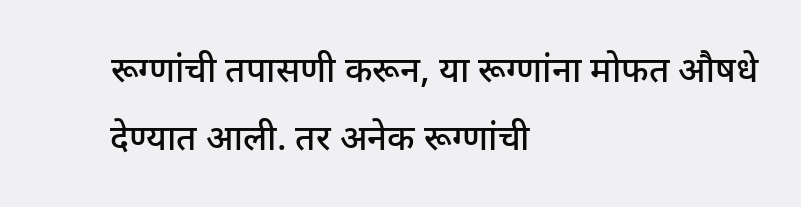रूग्णांची तपासणी करून, या रूग्णांना मोफत औषधे देण्यात आली. तर अनेक रूग्णांची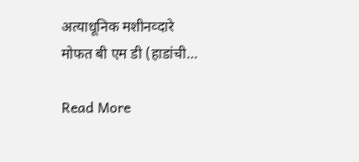अत्याधूनिक मशीनव्दारे मोफत बी एम डी (हाडांची…

Read More